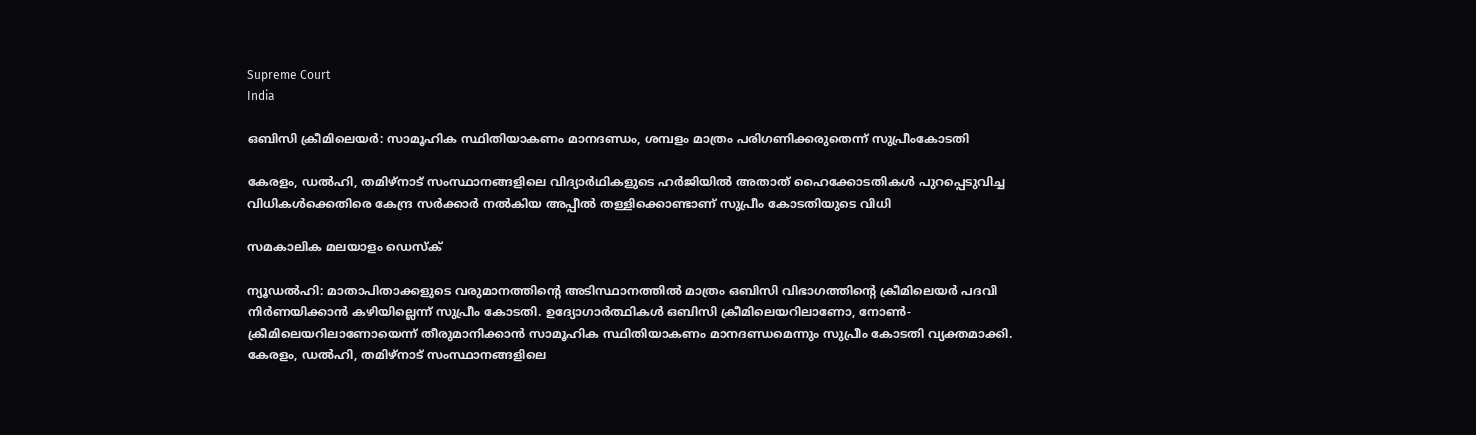Supreme Court
India

ഒബിസി ക്രീമിലെയര്‍: സാമൂഹിക സ്ഥിതിയാകണം മാനദണ്ഡം, ശമ്പളം മാത്രം പരിഗണിക്കരുതെന്ന് സുപ്രീംകോടതി

കേരളം, ഡല്‍ഹി, തമിഴ്‌നാട് സംസ്ഥാനങ്ങളിലെ വിദ്യാര്‍ഥികളുടെ ഹര്‍ജിയില്‍ അതാത് ഹൈക്കോടതികള്‍ പുറപ്പെടുവിച്ച വിധികള്‍ക്കെതിരെ കേന്ദ്ര സര്‍ക്കാര്‍ നല്‍കിയ അപ്പീല്‍ തള്ളിക്കൊണ്ടാണ് സുപ്രീം കോടതിയുടെ വിധി

സമകാലിക മലയാളം ഡെസ്ക്

ന്യൂഡല്‍ഹി: മാതാപിതാക്കളുടെ വരുമാനത്തിന്റെ അടിസ്ഥാനത്തില്‍ മാത്രം ഒബിസി വിഭാഗത്തിന്റെ ക്രീമിലെയര്‍ പദവി നിര്‍ണയിക്കാന്‍ കഴിയില്ലെന്ന് സുപ്രീം കോടതി. ഉദ്യോഗാര്‍ത്ഥികള്‍ ഒബിസി ക്രീമിലെയറിലാണോ, നോണ്‍- ക്രീമിലെയറിലാണോയെന്ന് തീരുമാനിക്കാന്‍ സാമൂഹിക സ്ഥിതിയാകണം മാനദണ്ഡമെന്നും സുപ്രീം കോടതി വ്യക്തമാക്കി. കേരളം, ഡല്‍ഹി, തമിഴ്‌നാട് സംസ്ഥാനങ്ങളിലെ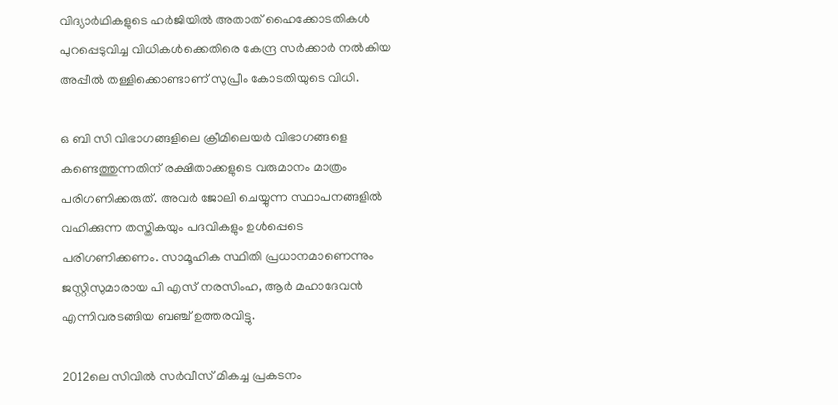വിദ്യാര്‍ഥികളുടെ ഹര്‍ജിയില്‍ അതാത് ഹൈക്കോടതികള്‍ പുറപ്പെടുവിച്ച വിധികള്‍ക്കെതിരെ കേന്ദ്ര സര്‍ക്കാര്‍ നല്‍കിയ അപ്പീല്‍ തള്ളിക്കൊണ്ടാണ് സുപ്രീം കോടതിയുടെ വിധി.

ഒ ബി സി വിഭാഗങ്ങളിലെ ക്രീമിലെയര്‍ വിഭാഗങ്ങളെ കണ്ടെത്തുന്നതിന് രക്ഷിതാക്കളുടെ വരുമാനം മാത്രം പരിഗണിക്കരുത്. അവര്‍ ജോലി ചെയ്യുന്ന സ്ഥാപനങ്ങളില്‍ വഹിക്കുന്ന തസ്തികയും പദവികളും ഉള്‍പ്പെടെ പരിഗണിക്കണം. സാമൂഹിക സ്ഥിതി പ്രധാനമാണെന്നും ജസ്റ്റിസുമാരായ പി എസ് നരസിംഹ, ആര്‍ മഹാദേവന്‍ എന്നിവരടങ്ങിയ ബഞ്ച് ഉത്തരവിട്ടു.

2012ലെ സിവില്‍ സര്‍വീസ് മികച്ച പ്രകടനം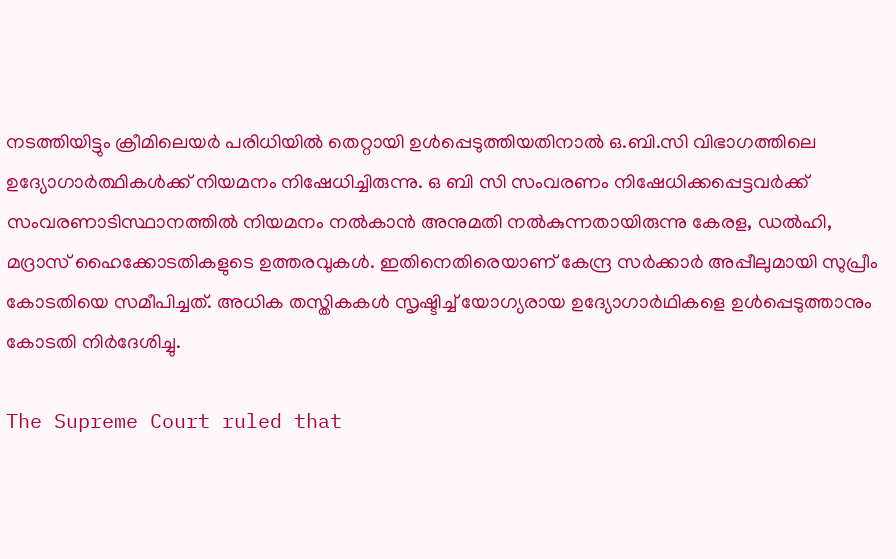നടത്തിയിട്ടും ക്രീമിലെയര്‍ പരിധിയില്‍ തെറ്റായി ഉള്‍പ്പെടുത്തിയതിനാല്‍ ഒ.ബി.സി വിഭാഗത്തിലെ ഉദ്യോഗാര്‍ത്ഥികള്‍ക്ക് നിയമനം നിഷേധിച്ചിരുന്നു. ഒ ബി സി സംവരണം നിഷേധിക്കപ്പെട്ടവര്‍ക്ക് സംവരണാടിസ്ഥാനത്തില്‍ നിയമനം നല്‍കാന്‍ അനുമതി നല്‍കുന്നതായിരുന്നു കേരള, ഡല്‍ഹി, മദ്രാസ് ഹൈക്കോടതികളുടെ ഉത്തരവുകള്‍. ഇതിനെതിരെയാണ് കേന്ദ്ര സര്‍ക്കാര്‍ അപ്പീലുമായി സുപ്രീം കോടതിയെ സമീപിച്ചത്. അധിക തസ്തികകള്‍ സൃഷ്ടിച്ച് യോഗ്യരായ ഉദ്യോഗാര്‍ഥികളെ ഉള്‍പ്പെടുത്താനും കോടതി നിര്‍ദേശിച്ചു.

The Supreme Court ruled that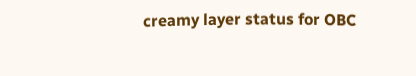creamy layer status for OBC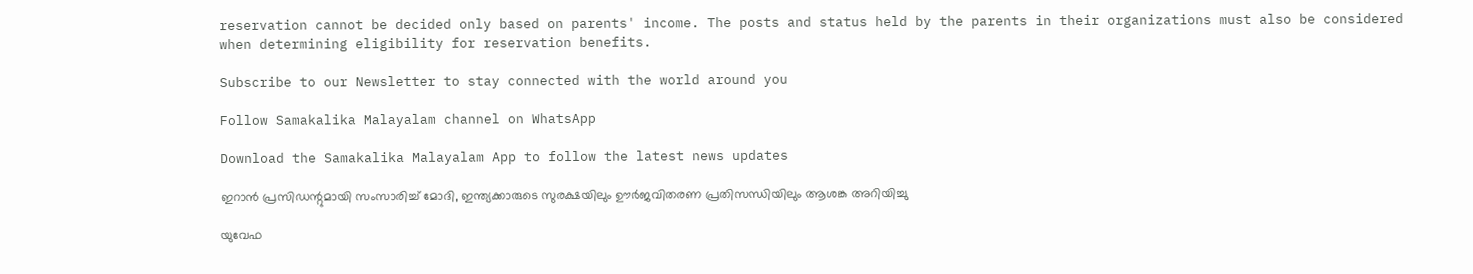reservation cannot be decided only based on parents' income. The posts and status held by the parents in their organizations must also be considered when determining eligibility for reservation benefits.

Subscribe to our Newsletter to stay connected with the world around you

Follow Samakalika Malayalam channel on WhatsApp

Download the Samakalika Malayalam App to follow the latest news updates

ഇറാന്‍ പ്രസിഡന്റുമായി സംസാരിച്ച് മോദി, ഇന്ത്യക്കാരുടെ സുരക്ഷയിലും ഊര്‍ജവിതരണ പ്രതിസന്ധിയിലും ആശങ്ക അറിയിച്ചു

യുവേഫ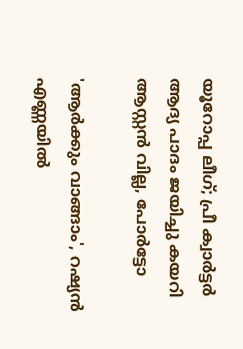യൂറോപ്പ ലീഗ്; പ്രീ ക്വാര്‍ട്ടര്‍ ആദ്യ പാദം ജയിച്ചു കയറി ആസ്റ്റന്‍ വില്ല, പോര്‍ട്ടോ

'ആര്‍ക്കും വാങ്ങാം', റഷ്യന്‍ എണ്ണയില്‍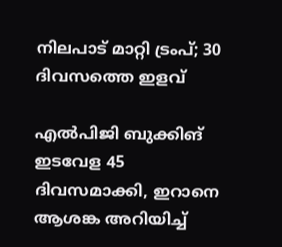നിലപാട് മാറ്റി ട്രംപ്; 30 ദിവസത്തെ ഇളവ്

എല്‍പിജി ബുക്കിങ് ഇടവേള 45 ദിവസമാക്കി, ഇറാനെ ആശങ്ക അറിയിച്ച്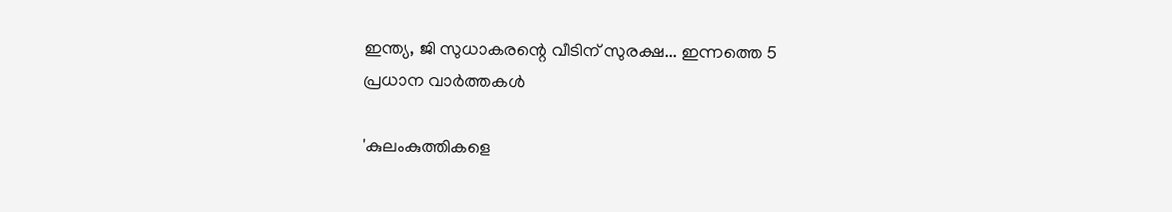ഇന്ത്യ, ജി സുധാകരന്റെ വീടിന് സുരക്ഷ... ഇന്നത്തെ 5 പ്രധാന വാർത്തകൾ

'കുലംകുത്തികളെ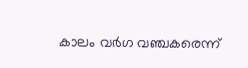കാലം വര്‍ഗ വഞ്ചകരെന്ന്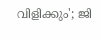വിളിക്കും'; ജി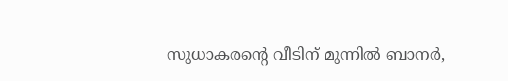സുധാകരന്റെ വീടിന് മുന്നില്‍ ബാനര്‍,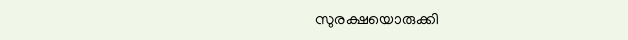സുരക്ഷയൊരുക്കി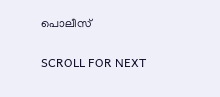പൊലീസ്

SCROLL FOR NEXT